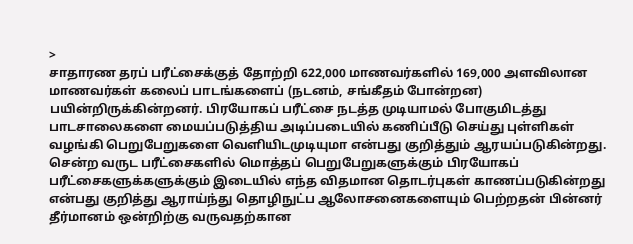>
சாதாரண தரப் பரீட்சைக்குத் தோற்றி 622,000 மாணவர்களில் 169,000 அளவிலான மாணவர்கள் கலைப் பாடங்களைப் (நடனம், சங்கீதம் போன்றன) பயின்றிருக்கின்றனர். பிரயோகப் பரீட்சை நடத்த முடியாமல் போகுமிடத்து பாடசாலைகளை மையப்படுத்திய அடிப்படையில் கணிப்பீடு செய்து புள்ளிகள் வழங்கி பெறுபேறுகளை வௌியிடமுடியுமா என்பது குறித்தும் ஆரயப்படுகின்றது. சென்ற வருட பரீட்சைகளில் மொத்தப் பெறுபேறுகளுக்கும் பிரயோகப் பரீட்சைகளுக்களுக்கும் இடையில் எந்த விதமான தொடர்புகள் காணப்படுகின்றது என்பது குறித்து ஆராய்ந்து தொழிநுட்ப ஆலோசனைகளையும் பெற்றதன் பின்னர் தீர்மானம் ஒன்றிற்கு வருவதற்கான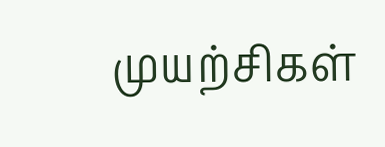முயற்சிகள்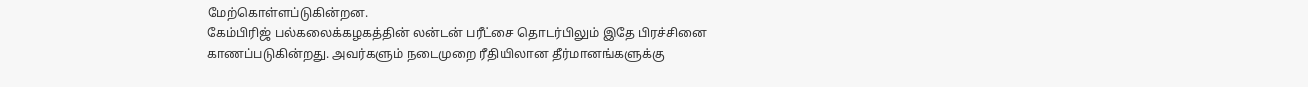மேற்கொள்ளப்டுகின்றன.
கேம்பிரிஜ் பல்கலைக்கழகத்தின் லன்டன் பரீட்சை தொடர்பிலும் இதே பிரச்சினை காணப்படுகின்றது. அவர்களும் நடைமுறை ரீதியிலான தீர்மானங்களுக்கு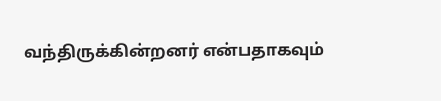வந்திருக்கின்றனர் என்பதாகவும்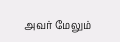அவர் மேலும்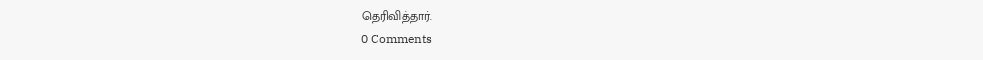தெரிவித்தார்.
0 Comments